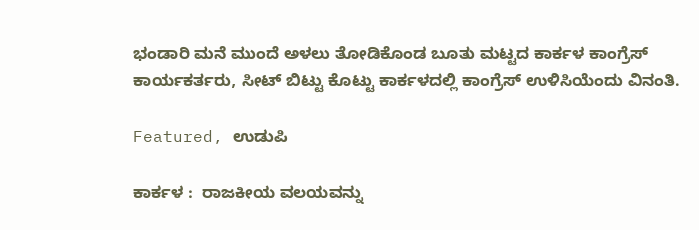ಭಂಡಾರಿ ಮನೆ ಮುಂದೆ ಅಳಲು ತೋಡಿಕೊಂಡ ಬೂತು ಮಟ್ಟದ ಕಾರ್ಕಳ ಕಾಂಗ್ರೆಸ್ ಕಾರ್ಯಕರ್ತರು, ಸೀಟ್ ಬಿಟ್ಟು ಕೊಟ್ಟು ಕಾರ್ಕಳದಲ್ಲಿ ಕಾಂಗ್ರೆಸ್ ಉಳಿಸಿಯೆಂದು ವಿನಂತಿ.

Featured, ಉಡುಪಿ

ಕಾರ್ಕಳ :  ರಾಜಕೀಯ ವಲಯವನ್ನು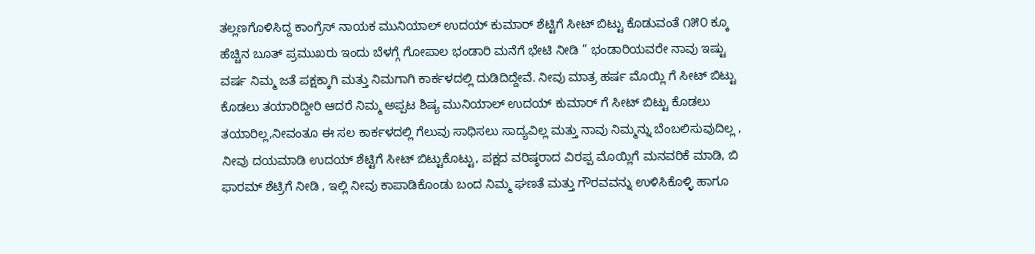ತಲ್ಲಣಗೊಳಿಸಿದ್ದ ಕಾಂಗ್ರೆಸ್ ನಾಯಕ ಮುನಿಯಾಲ್ ಉದಯ್ ಕುಮಾರ್ ಶೆಟ್ಟಿಗೆ ಸೀಟ್ ಬಿಟ್ಟು ಕೊಡುವಂತೆ ೧೫೦ ಕ್ಕೂ ಹೆಚ್ಚಿನ ಬೂತ್ ಪ್ರಮುಖರು ಇಂದು ಬೆಳಗ್ಗೆ ಗೋಪಾಲ ಭಂಡಾರಿ ಮನೆಗೆ ಭೇಟಿ ನೀಡಿ ” ಭಂಡಾರಿಯವರೇ ನಾವು ಇಷ್ಟು ವರ್ಷ ನಿಮ್ಮ ಜತೆ ಪಕ್ಷಕ್ಕಾಗಿ ಮತ್ತು ನಿಮಗಾಗಿ ಕಾರ್ಕಳದಲ್ಲಿ ದುಡಿದಿದ್ದೇವೆ. ನೀವು ಮಾತ್ರ ಹರ್ಷ ಮೊಯ್ಲಿ ಗೆ ಸೀಟ್ ಬಿಟ್ಟು ಕೊಡಲು ತಯಾರಿದ್ದೀರಿ ಆದರೆ ನಿಮ್ಮ ಅಪ್ಪಟ ಶಿಷ್ಯ ಮುನಿಯಾಲ್ ಉದಯ್ ಕುಮಾರ್ ಗೆ ಸೀಟ್ ಬಿಟ್ಟು ಕೊಡಲು ತಯಾರಿಲ್ಲ,ನೀವಂತೂ ಈ ಸಲ ಕಾರ್ಕಳದಲ್ಲಿ ಗೆಲುವು ಸಾಧಿಸಲು ಸಾದ್ಯವಿಲ್ಲ ಮತ್ತು ನಾವು ನಿಮ್ಮನ್ನು ಬೆಂಬಲಿಸುವುದಿಲ್ಲ , ನೀವು ದಯಮಾಡಿ ಉದಯ್ ಶೆಟ್ಟಿಗೆ ಸೀಟ್ ಬಿಟ್ಟುಕೊಟ್ಟು, ಪಕ್ಷದ ವರಿಷ್ಠರಾದ ವಿರಪ್ಪ ಮೊಯ್ಲಿಗೆ ಮನವರಿಕೆ ಮಾಡಿ, ಬಿ ಫಾರಮ್ ಶೆಟ್ರಿಗೆ ನೀಡಿ , ಇಲ್ಲಿ ನೀವು ಕಾಪಾಡಿಕೊಂಡು ಬಂದ ನಿಮ್ಮ ಘಣತೆ ಮತ್ತು ಗೌರವವನ್ನು ಉಳಿಸಿಕೊಳ್ಳಿ ಹಾಗೂ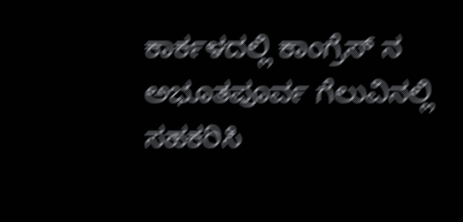ಕಾರ್ಕಳದಲ್ಲಿ ಕಾಂಗ್ರೆಸ್ ನ ಅಭೂತಪೂರ್ವ ಗೆಲುವಿನಲ್ಲಿ ಸಹಕರಿಸಿ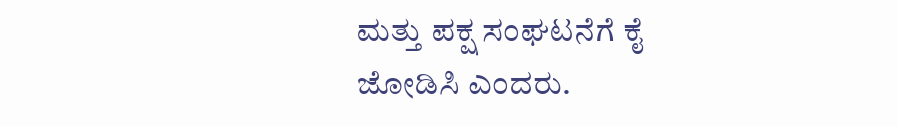ಮತ್ತು ಪಕ್ಷ ಸಂಘಟನೆಗೆ ಕೈ ಜೋಡಿಸಿ ಎಂದರು.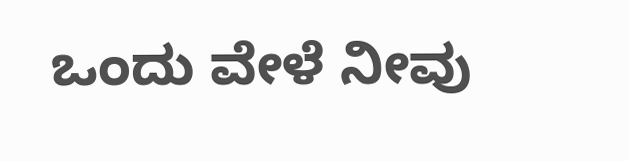ಒಂದು ವೇಳೆ ನೀವು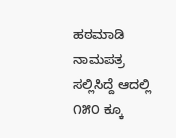ಹಠಮಾಡಿ ನಾಮಪತ್ರ ಸಲ್ಲಿಸಿದ್ದೆ ಆದಲ್ಲಿ ೧೫೦ ಕ್ಕೂ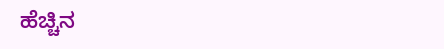ಹೆಚ್ಚಿನ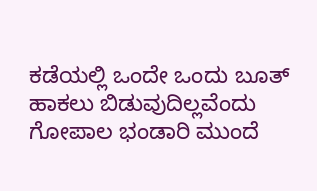ಕಡೆಯಲ್ಲಿ ಒಂದೇ ಒಂದು ಬೂತ್ ಹಾಕಲು ಬಿಡುವುದಿಲ್ಲವೆಂದು ಗೋಪಾಲ ಭಂಡಾರಿ ಮುಂದೆ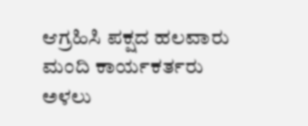ಆಗ್ರಹಿಸಿ ಪಕ್ಷದ ಹಲವಾರು ಮಂದಿ ಕಾರ್ಯಕರ್ತರು ಅಳಲು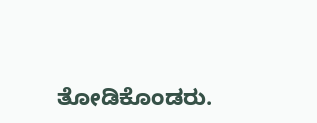ತೋಡಿಕೊಂಡರು.